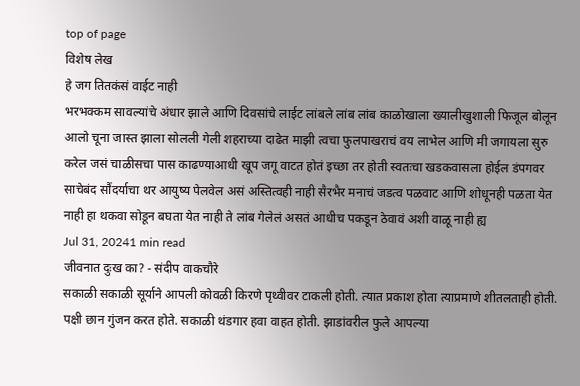top of page
विशेष लेख
हे जग तितकंसं वाईट नाही
भरभक्कम सावल्यांचे अंधार झाले आणि दिवसांचे लाईट लांबले लांब लांब काळोखाला ख्यालीखुशाली फिजूल बोलून आलो चूना जास्त झाला सोलली गेली शहराच्या दाढेत माझी त्वचा फुलपाखराचं वय लाभेल आणि मी जगायला सुरु करेल जसं चाळीसचा पास काढण्याआधी खूप जगू वाटत होतं इच्छा तर होती स्वतःचा खडकवासला होईल डंपगवर साचेबंद सौंदर्याचा थर आयुष्य पेलवेल असं अस्तित्वही नाही सैरभैर मनाचं जडत्व पळवाट आणि शोधूनही पळता येत नाही हा थकवा सोडून बघता येत नाही ते लांब गेलेलं असतं आधीच पकडून ठेवावं अशी वाळू नाही ह्य
Jul 31, 20241 min read
जीवनात दुःख का? - संदीप वाकचौरे
सकाळी सकाळी सूर्याने आपली कोवळी किरणे पृथ्वीवर टाकली होती. त्यात प्रकाश होता त्याप्रमाणे शीतलताही होती. पक्षी छान गुंजन करत होते. सकाळी थंडगार हवा वाहत होती. झाडांवरील फुले आपल्या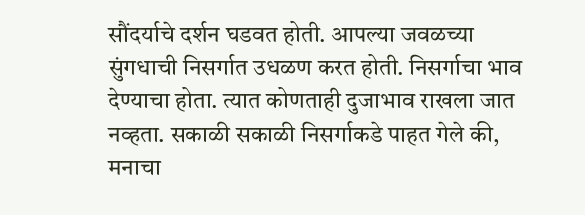सौंदर्याचे दर्शन घडवत होती. आपल्या जवळच्या सुंगधाची निसर्गात उधळण करत होती. निसर्गाचा भाव देण्याचा होता. त्यात कोणताही दुजाभाव राखला जात नव्हता. सकाळी सकाळी निसर्गाकडे पाहत गेले की, मनाचा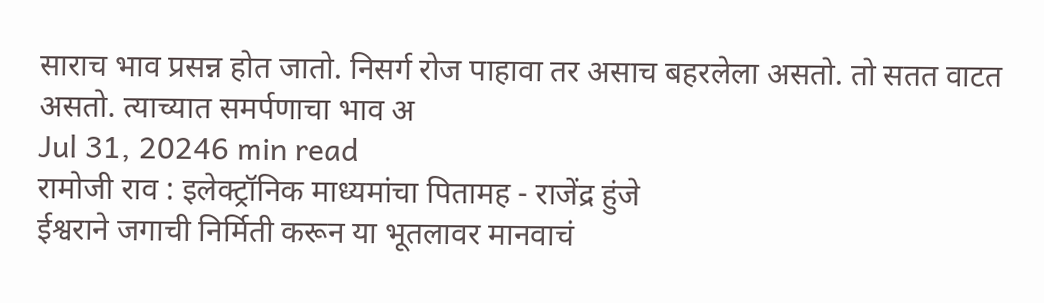साराच भाव प्रसन्न होत जातो. निसर्ग रोज पाहावा तर असाच बहरलेला असतो. तो सतत वाटत असतो. त्याच्यात समर्पणाचा भाव अ
Jul 31, 20246 min read
रामोजी राव : इलेक्ट्रॉनिक माध्यमांचा पितामह - राजेंद्र हुंजे
ईश्वराने जगाची निर्मिती करून या भूतलावर मानवाचं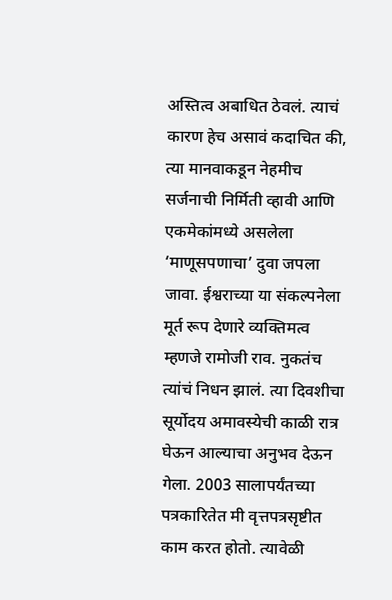अस्तित्व अबाधित ठेवलं. त्याचं कारण हेच असावं कदाचित की, त्या मानवाकडून नेहमीच सर्जनाची निर्मिती व्हावी आणि एकमेकांमध्ये असलेला ‘माणूसपणाचा’ दुवा जपला जावा. ईश्वराच्या या संकल्पनेला मूर्त रूप देणारे व्यक्तिमत्व म्हणजे रामोजी राव. नुकतंच त्यांचं निधन झालं. त्या दिवशीचा सूर्योदय अमावस्येची काळी रात्र घेऊन आल्याचा अनुभव देऊन गेला. 2003 सालापर्यंतच्या पत्रकारितेत मी वृत्तपत्रसृष्टीत काम करत होतो. त्यावेळी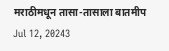मराठीमधून तासा-तासाला बातमीप
Jul 12, 20243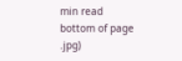min read
bottom of page
.jpg)